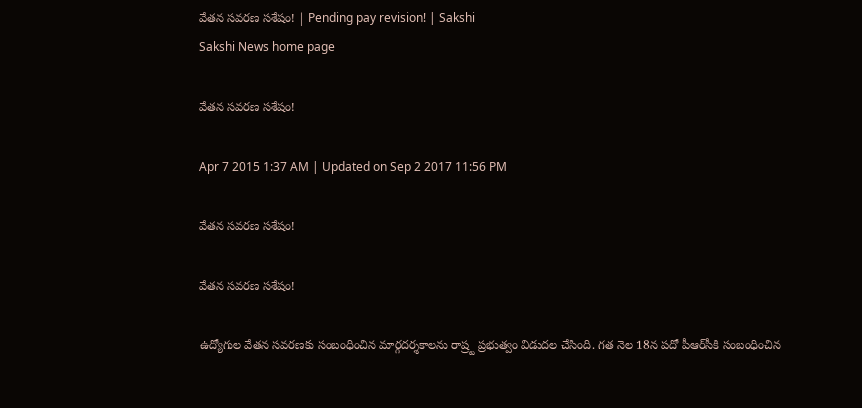వేతన సవరణ సశేషం! | Pending pay revision! | Sakshi
Sakshi News home page

వేతన సవరణ సశేషం!

Apr 7 2015 1:37 AM | Updated on Sep 2 2017 11:56 PM

వేతన సవరణ సశేషం!

వేతన సవరణ సశేషం!

ఉద్యోగుల వేతన సవరణకు సంబంధించిన మార్గదర్శకాలను రాష్ర్ట ప్రభుత్వం విడుదల చేసింది. గత నెల 18న పదో పీఆర్‌సీకి సంబంధించిన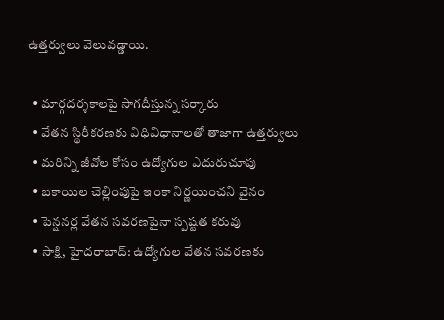ఉత్తర్వులు వెలువడ్డాయి.

  • మార్గదర్శకాలపై సాగదీస్తున్న సర్కారు
  • వేతన స్థిరీకరణకు విధివిధానాలతో తాజాగా ఉత్తర్వులు
  • మరిన్ని జీవోల కోసం ఉద్యోగుల ఎదురుచూపు
  • బకాయిల చెల్లింపుపై ఇంకా నిర్ణయించని వైనం
  • పెన్షనర్ల వేతన సవరణపైనా స్పష్టత కరువు
  • సాక్షి, హైదరాబాద్: ఉద్యోగుల వేతన సవరణకు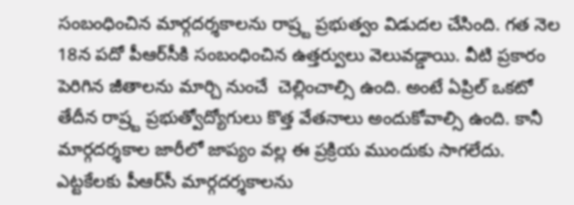సంబంధించిన మార్గదర్శకాలను రాష్ర్ట ప్రభుత్వం విడుదల చేసింది. గత నెల 18న పదో పీఆర్‌సీకి సంబంధించిన ఉత్తర్వులు వెలువడ్డాయి. వీటి ప్రకారం పెరిగిన జీతాలను మార్చి నుంచే  చెల్లించాల్సి ఉంది. అంటే ఏప్రిల్ ఒకటో తేదీన రాష్ర్ట ప్రభుత్వోద్యోగులు కొత్త వేతనాలు అందుకోవాల్సి ఉంది. కానీ మార్గదర్శకాల జారీలో జాప్యం వల్ల ఈ ప్రక్రియ ముందుకు సాగలేదు. ఎట్టకేలకు పీఆర్‌సీ మార్గదర్శకాలను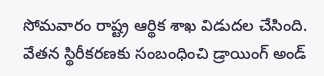సోమవారం రాష్ట్ర ఆర్థిక శాఖ విడుదల చేసింది. వేతన స్థిరీకరణకు సంబంధించి డ్రాయింగ్ అండ్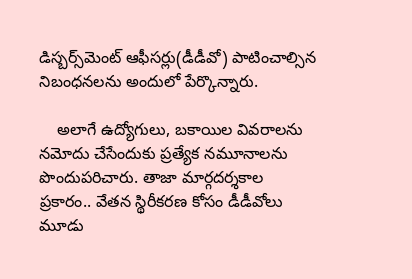డిస్బర్స్‌మెంట్ ఆఫీసర్లు(డీడీవో) పాటించాల్సిన నిబంధనలను అందులో పేర్కొన్నారు.

    అలాగే ఉద్యోగులు, బకాయిల వివరాలను నమోదు చేసేందుకు ప్రత్యేక నమూనాలను పొందుపరిచారు. తాజా మార్గదర్శకాల ప్రకారం.. వేతన స్థిరీకరణ కోసం డీడీవోలు మూడు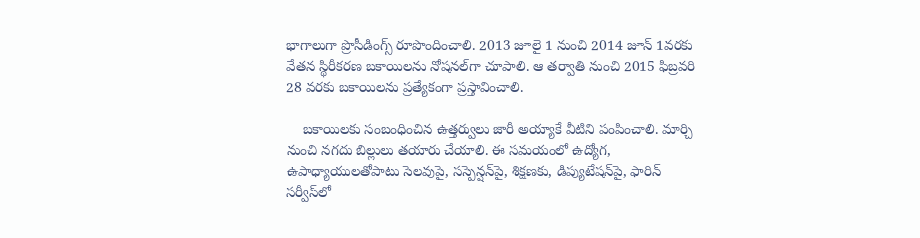భాగాలుగా ప్రొసీడింగ్స్ రూపొందించాలి. 2013 జూలై 1 నుంచి 2014 జూన్ 1వరకు వేతన స్థిరీకరణ బకాయిలను నోషనల్‌గా చూపాలి. ఆ తర్వాతి నుంచి 2015 ఫిబ్రవరి 28 వరకు బకాయిలను ప్రత్యేకంగా ప్రస్తావించాలి.

    బకాయిలకు సంబంధించిన ఉత్తర్వులు జారీ అయ్యాకే వీటిని పంపించాలి. మార్చి నుంచి నగదు బిల్లులు తయారు చేయాలి. ఈ సమయంలో ఉద్యోగ, ఉపాధ్యాయులతోపాటు సెలవుపై, సస్పెన్షన్‌పై, శిక్షణకు, డిప్యుటేషన్‌పై, ఫారిన్ సర్వీస్‌లో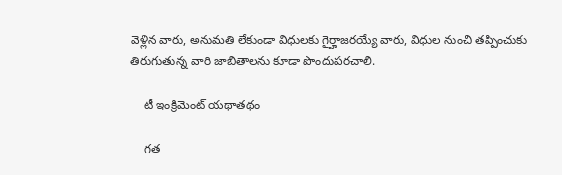వెళ్లిన వారు, అనుమతి లేకుండా విధులకు గైర్హాజరయ్యే వారు, విధుల నుంచి తప్పించుకు తిరుగుతున్న వారి జాబితాలను కూడా పొందుపరచాలి.

    టీ ఇంక్రిమెంట్ యథాతథం

    గత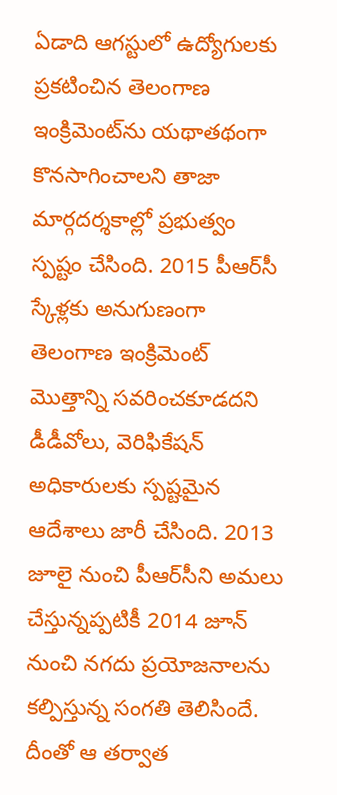ఏడాది ఆగస్టులో ఉద్యోగులకు ప్రకటించిన తెలంగాణ ఇంక్రిమెంట్‌ను యథాతథంగా కొనసాగించాలని తాజా మార్గదర్శకాల్లో ప్రభుత్వం స్పష్టం చేసింది. 2015 పీఆర్‌సీ స్కేళ్లకు అనుగుణంగా తెలంగాణ ఇంక్రిమెంట్ మొత్తాన్ని సవరించకూడదని డీడీవోలు, వెరిఫికేషన్ అధికారులకు స్పష్టమైన ఆదేశాలు జారీ చేసింది. 2013 జూలై నుంచి పీఆర్‌సీని అమలు చేస్తున్నప్పటికీ 2014 జూన్ నుంచి నగదు ప్రయోజనాలను కల్పిస్తున్న సంగతి తెలిసిందే. దీంతో ఆ తర్వాత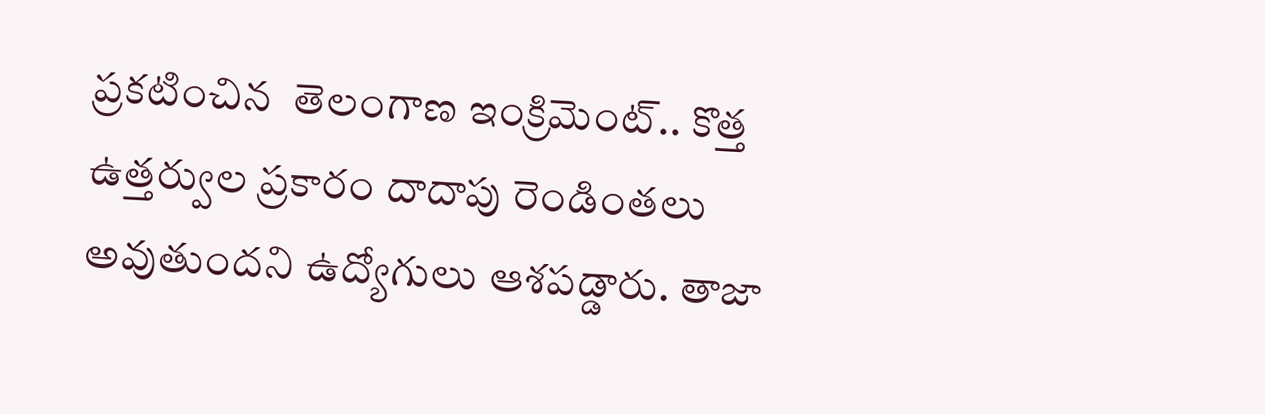ప్రకటించిన  తెలంగాణ ఇంక్రిమెంట్.. కొత్త ఉత్తర్వుల ప్రకారం దాదాపు రెండింతలు అవుతుందని ఉద్యోగులు ఆశపడ్డారు. తాజా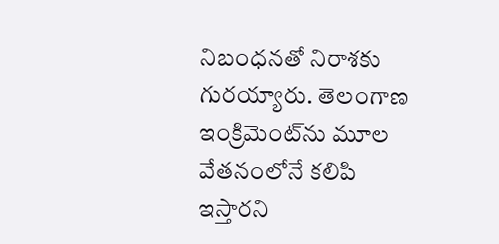నిబంధనతో నిరాశకు గురయ్యారు. తెలంగాణ ఇంక్రిమెంట్‌ను మూల వేతనంలోనే కలిపి ఇస్తారని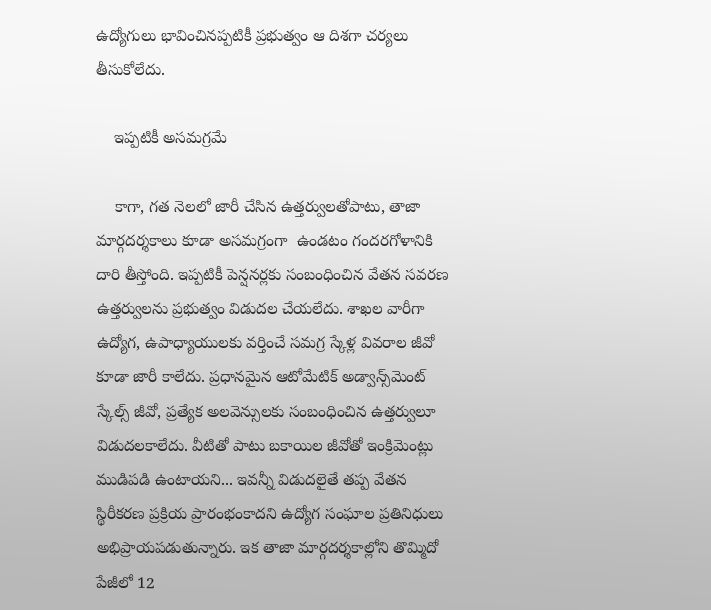ఉద్యోగులు భావించినప్పటికీ ప్రభుత్వం ఆ దిశగా చర్యలు తీసుకోలేదు.

    ఇప్పటికీ అసమగ్రమే

    కాగా, గత నెలలో జారీ చేసిన ఉత్తర్వులతోపాటు, తాజా మార్గదర్శకాలు కూడా అసమగ్రంగా  ఉండటం గందరగోళానికి దారి తీస్తోంది. ఇప్పటికీ పెన్షనర్లకు సంబంధించిన వేతన సవరణ ఉత్తర్వులను ప్రభుత్వం విడుదల చేయలేదు. శాఖల వారీగా ఉద్యోగ, ఉపాధ్యాయులకు వర్తించే సమగ్ర స్కేళ్ల వివరాల జీవో కూడా జారీ కాలేదు. ప్రధానమైన ఆటోమేటిక్ అడ్వాన్స్‌మెంట్ స్కేల్స్ జీవో, ప్రత్యేక అలవెన్సులకు సంబంధించిన ఉత్తర్వులూ విడుదలకాలేదు. వీటితో పాటు బకాయిల జీవోతో ఇంక్రిమెంట్లు ముడిపడి ఉంటాయని... ఇవన్నీ విడుదలైతే తప్ప వేతన స్థిరీకరణ ప్రక్రియ ప్రారంభంకాదని ఉద్యోగ సంఘాల ప్రతినిధులు అభిప్రాయపడుతున్నారు. ఇక తాజా మార్గదర్శకాల్లోని తొమ్మిదో పేజీలో 12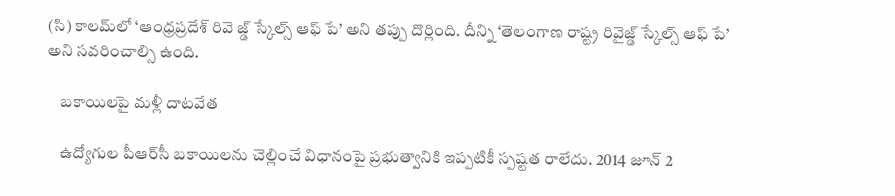(సి) కాలమ్‌లో ‘ఆంధ్రప్రదేశ్ రివె జ్డ్ స్కేల్స్ ఆఫ్ పే’ అని తప్పు దొర్లింది. దీన్ని ‘తెలంగాణ రాష్ట్ర రివైజ్డ్ స్కేల్స్ ఆఫ్ పే’ అని సవరించాల్సి ఉంది.

    బకాయిలపై మళ్లీ దాటవేత

    ఉద్యోగుల పీఆర్‌సీ బకాయిలను చెల్లించే విధానంపై ప్రభుత్వానికి ఇప్పటికీ స్పష్టత రాలేదు. 2014 జూన్ 2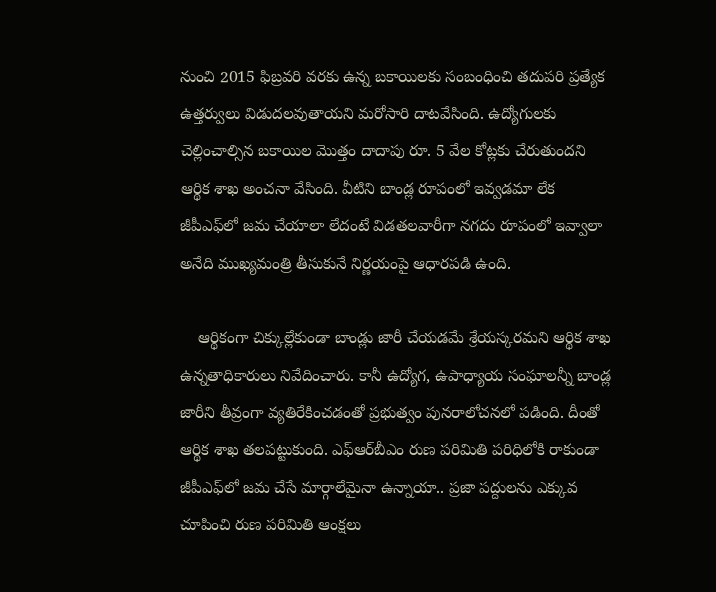నుంచి 2015 ఫిబ్రవరి వరకు ఉన్న బకాయిలకు సంబంధించి తదుపరి ప్రత్యేక ఉత్తర్వులు విడుదలవుతాయని మరోసారి దాటవేసింది. ఉద్యోగులకు చెల్లించాల్సిన బకాయిల మొత్తం దాదాపు రూ. 5 వేల కోట్లకు చేరుతుందని ఆర్థిక శాఖ అంచనా వేసింది. వీటిని బాండ్ల రూపంలో ఇవ్వడమా లేక జీపీఎఫ్‌లో జమ చేయాలా లేదంటే విడతలవారీగా నగదు రూపంలో ఇవ్వాలా అనేది ముఖ్యమంత్రి తీసుకునే నిర్ణయంపై ఆధారపడి ఉంది.

    ఆర్థికంగా చిక్కుల్లేకుండా బాండ్లు జారీ చేయడమే శ్రేయస్కరమని ఆర్థిక శాఖ ఉన్నతాధికారులు నివేదించారు. కానీ ఉద్యోగ, ఉపాధ్యాయ సంఘాలన్నీ బాండ్ల జారీని తీవ్రంగా వ్యతిరేకించడంతో ప్రభుత్వం పునరాలోచనలో పడింది. దీంతో ఆర్థిక శాఖ తలపట్టుకుంది. ఎఫ్‌ఆర్‌బీఎం రుణ పరిమితి పరిధిలోకి రాకుండా జీపీఎఫ్‌లో జమ చేసే మార్గాలేమైనా ఉన్నాయా.. ప్రజా పద్దులను ఎక్కువ చూపించి రుణ పరిమితి ఆంక్షలు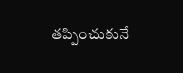తప్పించుకునే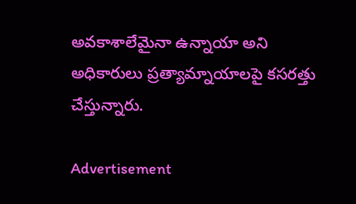అవకాశాలేమైనా ఉన్నాయా అని అధికారులు ప్రత్యామ్నాయాలపై కసరత్తు చేస్తున్నారు.

Advertisement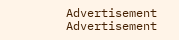Advertisement
Advertisement